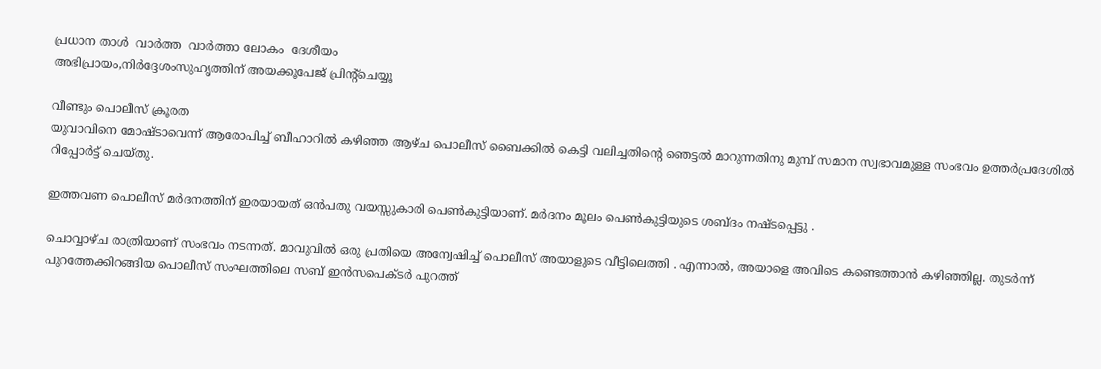പ്രധാന താള്‍  വാര്‍ത്ത  വാര്‍ത്താ ലോകം  ദേശീയം
അഭിപ്രായം,നിര്‍ദ്ദേശംസുഹൃത്തിന് അയക്കൂപേജ് പ്രിന്‍റ്ചെയ്യൂ

വീണ്ടും പൊലീസ് ക്രൂരത
യുവാവിനെ മോഷ്‌ടാവെന്ന് ആരോപിച്ച് ബീഹാറില്‍ കഴിഞ്ഞ ആഴ്‌ച പൊലീസ് ബൈക്കില്‍ കെട്ടി വലിച്ചതിന്‍റെ ഞെട്ടല്‍ മാറുന്നതിനു മുമ്പ് സമാന സ്വഭാവമുള്ള സംഭവം ഉത്തര്‍പ്രദേശില്‍ റിപ്പോര്‍ട്ട് ചെയ്തു.

ഇത്തവണ പൊലീസ് മര്‍ദനത്തിന് ഇരയായത് ഒന്‍‌പതു വയസ്സുകാരി പെണ്‍കുട്ടിയാണ്. മര്‍ദനം മൂലം പെണ്‍കുട്ടിയുടെ ശബ്‌ദം നഷ്‌ടപ്പെട്ടു .

ചൊവ്വാഴ്‌ച രാത്രിയാണ് സംഭവം നടന്നത്. മാവുവില്‍ ഒരു പ്രതിയെ അന്വേഷിച്ച് പൊലീസ് അയാളുടെ വീട്ടിലെത്തി . എന്നാല്‍, അയാളെ അവിടെ കണ്ടെത്താന്‍ കഴിഞ്ഞില്ല. തുടര്‍ന്ന് പുറത്തേക്കിറങ്ങിയ പൊലീസ് സംഘത്തിലെ സബ് ഇന്‍‌സപെക്‍ടര്‍ പുറത്ത്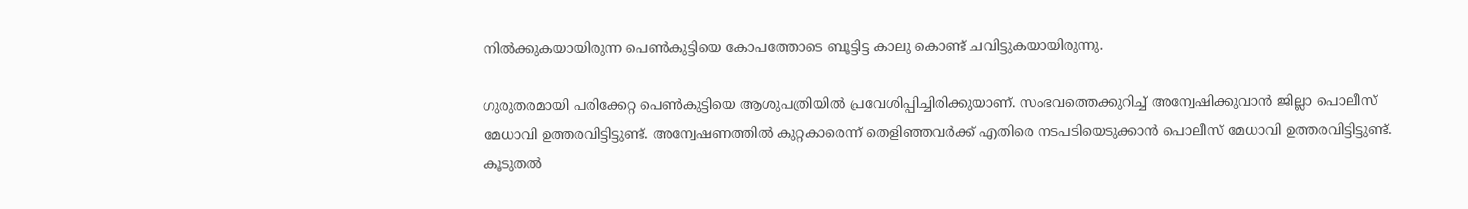നില്‍ക്കുകയായിരുന്ന പെണ്‍കുട്ടിയെ കോപത്തോടെ ബൂട്ടിട്ട കാലു കൊണ്ട് ചവിട്ടുകയായിരുന്നു.

ഗുരുതരമായി പരിക്കേറ്റ പെണ്‍കുട്ടിയെ ആശുപത്രിയില്‍ പ്രവേശിപ്പിച്ചിരിക്കുയാണ്. സംഭവത്തെക്കുറിച്ച് അന്വേഷിക്കുവാന്‍ ജില്ലാ പൊലീസ് മേധാവി ഉത്തരവിട്ടിട്ടുണ്ട്. അന്വേഷണത്തില്‍ കുറ്റകാരെന്ന് തെളിഞ്ഞവര്‍ക്ക് എതിരെ നടപടിയെടുക്കാന്‍ പൊലീസ് മേധാവി ഉത്തരവിട്ടിട്ടുണ്ട്.
കൂടുതല്‍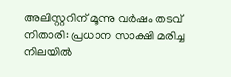അലിസ്റ്ററിന് മൂന്നു വര്‍ഷം തടവ്
നിതാരി: പ്രധാന സാക്ഷി മരിച്ച നിലയില്‍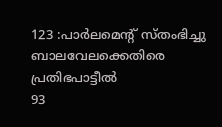123 :പാര്‍ലമെന്‍റ് സ്തംഭിച്ചു
ബാലവേലക്കെതിരെ പ്രതിഭപാട്ടീല്‍
93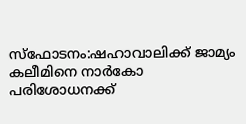സ്‌ഫോടനം:ഷഹാവാലിക്ക് ജാമ്യം
കലീമിനെ നാര്‍കോ പരിശോധനക്ക്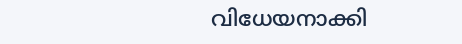വിധേയനാക്കി